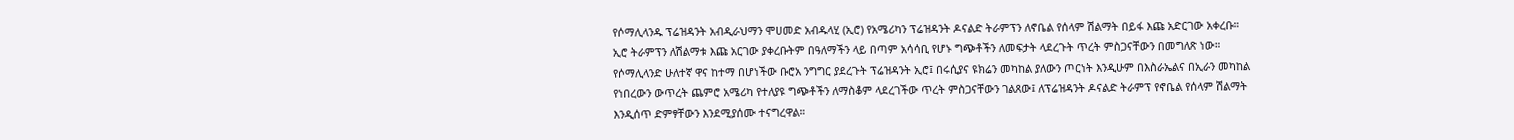የሶማሊላንዱ ፕሬዝዳንት አብዲራህማን ሞሀመድ አብዱላሂ (ኢሮ) የአሜሪካን ፕሬዝዳንት ዶናልድ ትራምፕን ለኖቤል የሰላም ሽልማት በይፋ እጩ አድርገው አቀረቡ።
ኢሮ ትራምፕን ለሽልማቱ እጩ አርገው ያቀረቡትም በዓለማችን ላይ በጣም አሳሳቢ የሆኑ ግጭቶችን ለመፍታት ላደረጉት ጥረት ምስጋናቸውን በመግለጽ ነው።
የሶማሊላንድ ሁለተኛ ዋና ከተማ በሆነችው ቡሮአ ንግግር ያደረጉት ፕሬዝዳንት ኢሮ፤ በሩሲያና ዩክሬን መካከል ያለውን ጦርነት እንዲሁም በእስራኤልና በኢራን መካከል የነበረውን ውጥረት ጨምሮ አሜሪካ የተለያዩ ግጭቶችን ለማስቆም ላደረገችው ጥረት ምስጋናቸውን ገልጸው፤ ለፕሬዝዳንት ዶናልድ ትራምፕ የኖቤል የሰላም ሽልማት እንዲሰጥ ድምፃቸውን እንደሚያሰሙ ተናግረዋል።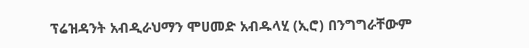ፕሬዝዳንት አብዲራህማን ሞሀመድ አብዱላሂ (ኢሮ) በንግግራቸውም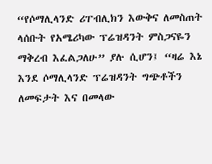“የሶማሊላንድ ሪፐብሊክን እውቅና ለመስጠት ላሰቡት የአሜሪካው ፕሬዝዳንት ምስጋናዬን ማቅረብ እፈልጋለሁ” ያሉ ሲሆን፤ “ዛሬ እኔ እንደ ሶማሊላንድ ፕሬዝዳንት ግጭቶችን ለመፍታት እና በመላው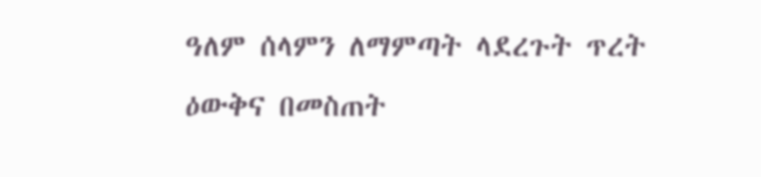ዓለም ሰላምን ለማምጣት ላደረጉት ጥረት ዕውቅና በመስጠት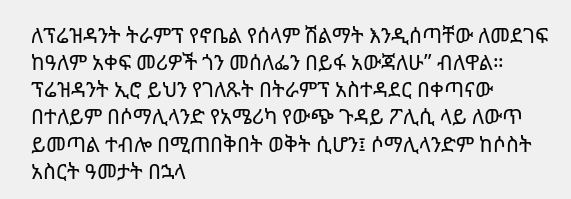ለፕሬዝዳንት ትራምፕ የኖቤል የሰላም ሽልማት እንዲሰጣቸው ለመደገፍ ከዓለም አቀፍ መሪዎች ጎን መሰለፌን በይፋ አውጃለሁ” ብለዋል።
ፕሬዝዳንት ኢሮ ይህን የገለጹት በትራምፕ አስተዳደር በቀጣናው በተለይም በሶማሊላንድ የአሜሪካ የውጭ ጉዳይ ፖሊሲ ላይ ለውጥ ይመጣል ተብሎ በሚጠበቅበት ወቅት ሲሆን፤ ሶማሊላንድም ከሶስት አስርት ዓመታት በኋላ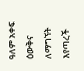ዓለም አቀፍ ዕውቅና ለማግኘት እየጣረች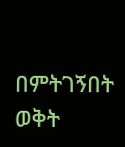በምትገኝበት ወቅት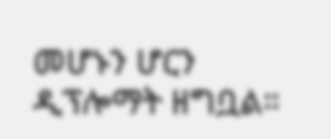መሆኑን ሆርን ዲፕሎማት ዘግቧል።